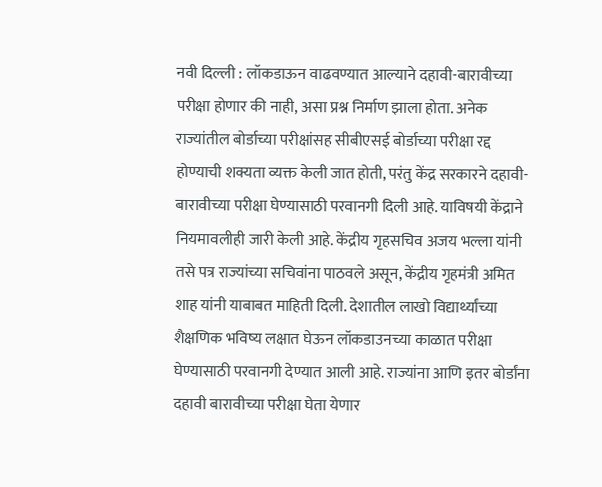नवी दिल्ली : लॉकडाऊन वाढवण्यात आल्याने दहावी-बारावीच्या परीक्षा होणार की नाही, असा प्रश्न निर्माण झाला होता. अनेक राज्यांतील बोर्डाच्या परीक्षांसह सीबीएसई बोर्डाच्या परीक्षा रद्द होण्याची शक्यता व्यक्त केली जात होती, परंतु केंद्र सरकारने दहावी-बारावीच्या परीक्षा घेण्यासाठी परवानगी दिली आहे. याविषयी केंद्राने नियमावलीही जारी केली आहे. केंद्रीय गृहसचिव अजय भल्ला यांनी तसे पत्र राज्यांच्या सचिवांना पाठवले असून, केंद्रीय गृहमंत्री अमित शाह यांनी याबाबत माहिती दिली. देशातील लाखो विद्यार्थ्यांच्या शैक्षणिक भविष्य लक्षात घेऊन लॉकडाउनच्या काळात परीक्षा घेण्यासाठी परवानगी देण्यात आली आहे. राज्यांना आणि इतर बोर्डांना दहावी बारावीच्या परीक्षा घेता येणार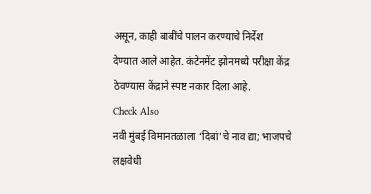असून, काही बाबींचे पालन करण्याचे निर्देश
देण्यात आले आहेत. कंटेनमेंट झोनमध्ये परीक्षा केंद्र ठेवण्यास केंद्राने स्पष्ट नकार दिला आहे.
Check Also
नवी मुंबई विमानतळाला ‘दिबां’चे नाव द्या; भाजपचे लक्षवेधी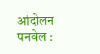आंदोलन
पनवेल :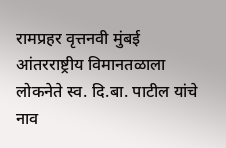रामप्रहर वृत्तनवी मुंबई आंतरराष्ट्रीय विमानतळाला लोकनेते स्व. दि.बा. पाटील यांचे नाव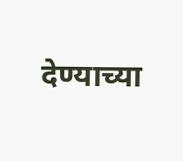देण्याच्या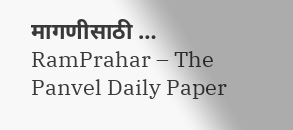मागणीसाठी …
RamPrahar – The Panvel Daily Paper